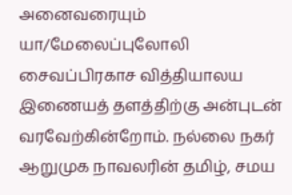அனைவரையும் யா/மேலைப்புலோலி சைவப்பிரகாச வித்தியாலய இணையத் தளத்திற்கு அன்புடன் வரவேற்கின்றோம். நல்லை நகர் ஆறுமுக நாவலரின் தமிழ், சமய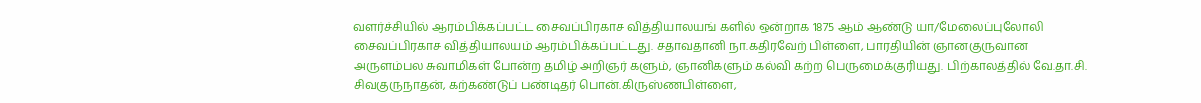வளர்ச்சியில் ஆரம்பிக்கப்பட்ட சைவப்பிரகாச வித்தியாலயங் களில் ஒன்றாக 1875 ஆம் ஆண்டு யா/மேலைப்புலோலி சைவப்பிரகாச வித்தியாலயம் ஆரம்பிக்கப்பட்டது. சதாவதானி நா.கதிரவேற் பிள்ளை, பாரதியின் ஞானகுருவான அருளம்பல சுவாமிகள் போன்ற தமிழ் அறிஞர் களும், ஞானிகளும் கல்வி கற்ற பெருமைக்குரியது. பிற்காலத்தில் வே.தா.சி. சிவகுருநாதன், கற்கண்டுப் பண்டிதர் பொன்.கிருஸ்ணபிள்ளை,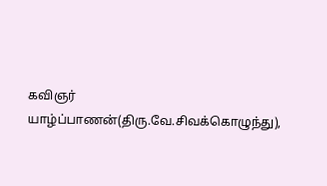கவிஞர் யாழ்ப்பாணன்(திரு.வே.சிவக்கொழுந்து),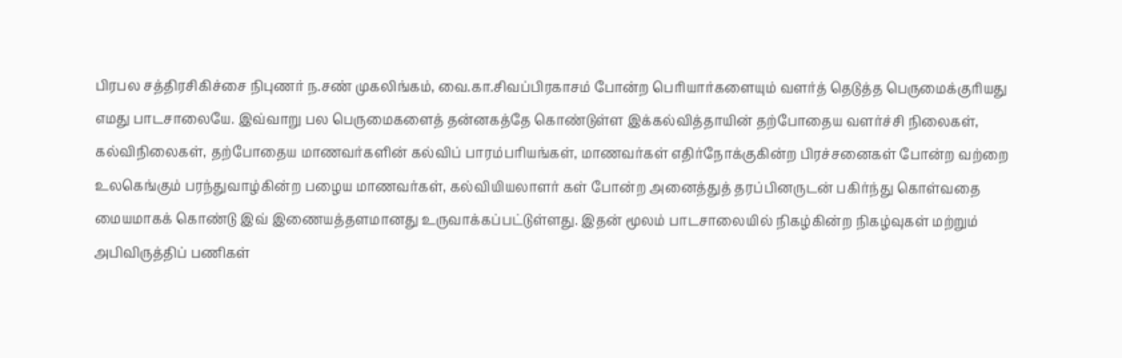பிரபல சத்திரசிகிச்சை நிபுணர் ந.சண் முகலிங்கம், வை.கா.சிவப்பிரகாசம் போன்ற பெரியார்களையும் வளர்த் தெடுத்த பெருமைக்குரியது எமது பாடசாலையே. இவ்வாறு பல பெருமைகளைத் தன்னகத்தே கொண்டுள்ள இக்கல்வித்தாயின் தற்போதைய வளர்ச்சி நிலைகள், கல்விநிலைகள், தற்போதைய மாணவர்களின் கல்விப் பாரம்பரியங்கள், மாணவர்கள் எதிர்நோக்குகின்ற பிரச்சனைகள் போன்ற வற்றை உலகெங்கும் பரந்துவாழ்கின்ற பழைய மாணவர்கள், கல்வியியலாளர் கள் போன்ற அனைத்துத் தரப்பினருடன் பகிர்ந்து கொள்வதை மையமாகக் கொண்டு இவ் இணையத்தளமானது உருவாக்கப்பட்டுள்ளது. இதன் மூலம் பாடசாலையில் நிகழ்கின்ற நிகழ்வுகள் மற்றும் அபிவிருத்திப் பணிகள்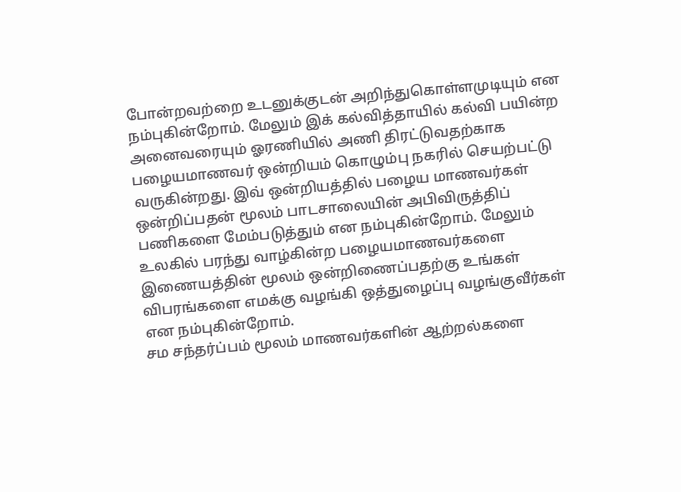போன்றவற்றை உடனுக்குடன் அறிந்துகொள்ளமுடியும் என நம்புகின்றோம். மேலும் இக் கல்வித்தாயில் கல்வி பயின்ற அனைவரையும் ஓரணியில் அணி திரட்டுவதற்காக பழையமாணவர் ஒன்றியம் கொழும்பு நகரில் செயற்பட்டு வருகின்றது. இவ் ஒன்றியத்தில் பழைய மாணவர்கள் ஒன்றிப்பதன் மூலம் பாடசாலையின் அபிவிருத்திப் பணிகளை மேம்படுத்தும் என நம்புகின்றோம். மேலும் உலகில் பரந்து வாழ்கின்ற பழையமாணவர்களை இணையத்தின் மூலம் ஒன்றிணைப்பதற்கு உங்கள் விபரங்களை எமக்கு வழங்கி ஒத்துழைப்பு வழங்குவீர்கள் என நம்புகின்றோம்.
சம சந்தர்ப்பம் மூலம் மாணவர்களின் ஆற்றல்களை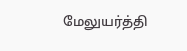மேலுயர்த்தி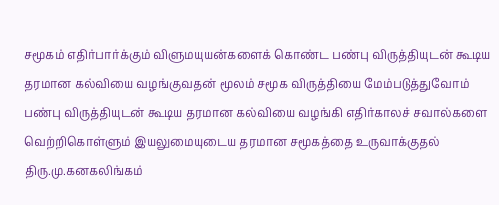சமூகம் எதிர்பார்க்கும் விளுமயுயன்களைக் கொண்ட பண்பு விருத்தியுடன் கூடிய தரமான கல்வியை வழங்குவதன் மூலம் சமூக விருத்தியை மேம்படுத்துவோம்
பண்பு விருத்தியுடன் கூடிய தரமான கல்வியை வழங்கி எதிர்காலச் சவால்களை வெற்றிகொள்ளும் இயலுமையுடைய தரமான சமூகத்தை உருவாக்குதல்
திரு.மு.கனகலிங்கம்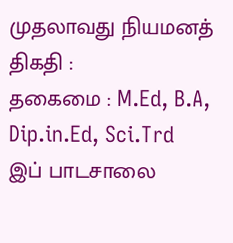முதலாவது நியமனத் திகதி :
தகைமை : M.Ed, B.A, Dip.in.Ed, Sci.Trd
இப் பாடசாலை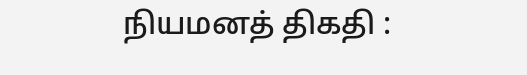நியமனத் திகதி :